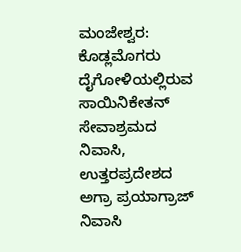ಮಂಜೇಶ್ವರ: ಕೊಡ್ಲಮೊಗರು ದೈಗೋಳಿಯಲ್ಲಿರುವ ಸಾಯಿನಿಕೇತನ್ ಸೇವಾಶ್ರಮದ ನಿವಾಸಿ, ಉತ್ತರಪ್ರದೇಶದ ಅಗ್ರಾ ಪ್ರಯಾಗ್ರಾಜ್ ನಿವಾಸಿ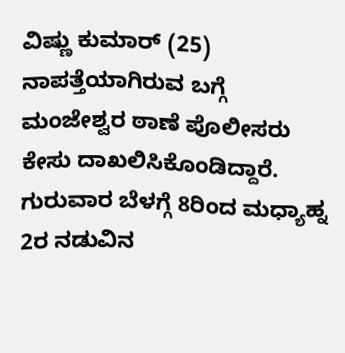ವಿಷ್ಣು ಕುಮಾರ್ (25) ನಾಪತ್ತೆಯಾಗಿರುವ ಬಗ್ಗೆ ಮಂಜೇಶ್ವರ ಠಾಣೆ ಪೊಲೀಸರು ಕೇಸು ದಾಖಲಿಸಿಕೊಂಡಿದ್ದಾರೆ.
ಗುರುವಾರ ಬೆಳಗ್ಗೆ 8ರಿಂದ ಮಧ್ಯಾಹ್ನ 2ರ ನಡುವಿನ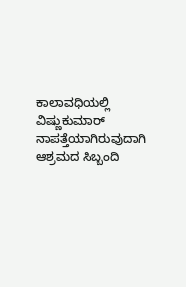ಕಾಲಾವಧಿಯಲ್ಲಿ ವಿಷ್ಣುಕುಮಾರ್ ನಾಪತ್ತೆಯಾಗಿರುವುದಾಗಿ ಆಶ್ರಮದ ಸಿಬ್ಬಂದಿ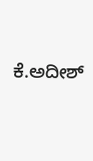ಕೆ.ಅದೀಶ್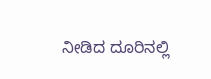ನೀಡಿದ ದೂರಿನಲ್ಲಿ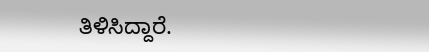ತಿಳಿಸಿದ್ದಾರೆ.